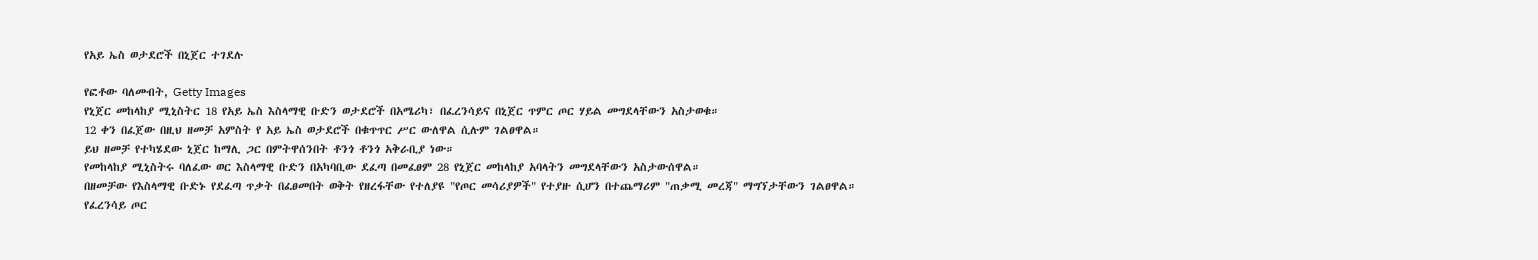የአይ ኤስ ወታደሮች በኒጀር ተገደሉ

የፎቶው ባለመብት, Getty Images
የኒጀር መከላከያ ሚኒስትር 18 የአይ ኤስ እስላማዊ ቡድን ወታደሮች በአሜሪካ፣ በፈረንሳይና በኒጀር ጥምር ጦር ሃይል መግደላቸውን አስታወቁ።
12 ቀን በፈጀው በዚህ ዘመቻ አምስት የ አይ ኤስ ወታደሮች በቁጥጥር ሥር ውለዋል ሲሉም ገልፀዋል።
ይህ ዘመቻ የተካሄደው ኒጀር ከማሊ ጋር በምትዋሰንበት ቶንጎ ቶንጎ አቅራቢያ ነው።
የመከላከያ ሚኒስትሩ ባለፈው ወር እስላማዊ ቡድን በአካባቢው ደፈጣ በመፈፀም 28 የኒጀር መከላከያ አባላትን መግደላቸውን አስታውሰዋል።
በዘመቻው የእስላማዊ ቡድኑ የደፈጣ ጥቃት በፈፀመበት ወቅት የዘረፋቸው የተለያዩ "የጦር መሳሪያዎች" የተያዙ ሲሆን በተጨማሪም "ጠቃሚ መረጃ" ማግኘታቸውን ገልፀዋል።
የፈረንሳይ ጦር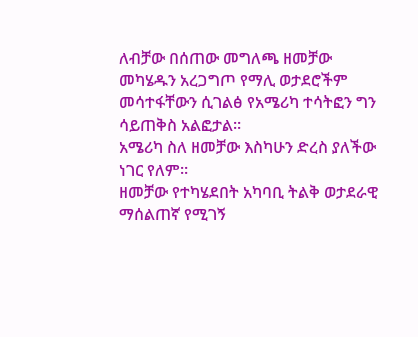ለብቻው በሰጠው መግለጫ ዘመቻው መካሄዱን አረጋግጦ የማሊ ወታደሮችም መሳተፋቸውን ሲገልፅ የአሜሪካ ተሳትፎን ግን ሳይጠቅስ አልፎታል።
አሜሪካ ስለ ዘመቻው እስካሁን ድረስ ያለችው ነገር የለም።
ዘመቻው የተካሄደበት አካባቢ ትልቅ ወታደራዊ ማሰልጠኛ የሚገኝ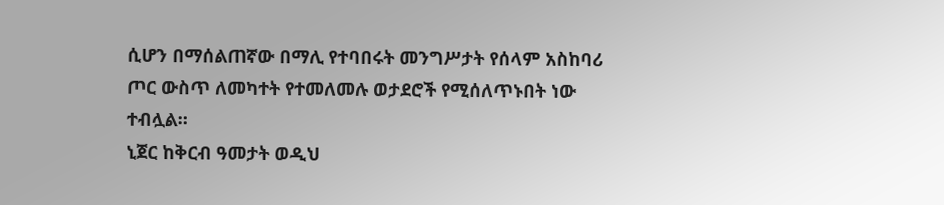ሲሆን በማሰልጠኛው በማሊ የተባበሩት መንግሥታት የሰላም አስከባሪ ጦር ውስጥ ለመካተት የተመለመሉ ወታደሮች የሚሰለጥኑበት ነው ተብሏል።
ኒጀር ከቅርብ ዓመታት ወዲህ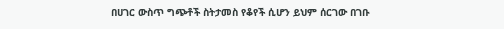በሀገር ውስጥ ግጭቶች ስትታመስ የቆየች ሲሆን ይህም ሰርገው በገቡ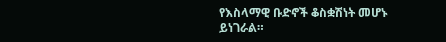የእስላማዊ ቡድኖች ቆስቋሽነት መሆኑ ይነገራል።